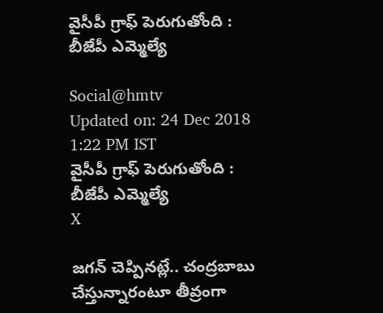వైసీపీ గ్రాఫ్ పెరుగుతోంది : బీజేపీ ఎమ్మెల్యే

Social@hmtv
Updated on: 24 Dec 2018 1:22 PM IST
వైసీపీ గ్రాఫ్ పెరుగుతోంది : బీజేపీ ఎమ్మెల్యే
X

జగన్ చెప్పినట్లే.. చంద్రబాబు చేస్తున్నారంటూ తీవ్రంగా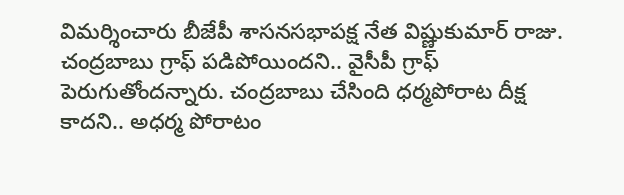విమర్శించారు బీజేపీ శాసనసభాపక్ష నేత విష్ణుకుమార్ రాజు. చంద్రబాబు గ్రాఫ్ పడిపోయిందని.. వైసీపీ గ్రాఫ్ పెరుగుతోందన్నారు. చంద్రబాబు చేసింది ధర్మపోరాట దీక్ష కాదని.. అధర్మ పోరాటం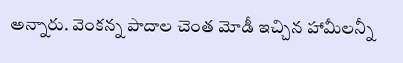అన్నారు. వెంకన్న పాదాల చెంత మోడీ ఇచ్చిన హామీలన్నీ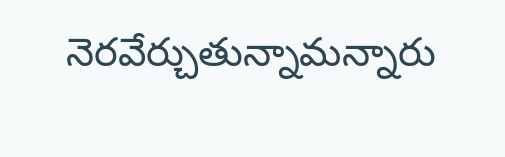నెరవేర్చుతున్నామన్నారు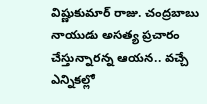విష్ణుకుమార్‌ రాజు. చంద్రబాబు నాయుడు అసత్య ప్రచారం చేస్తున్నారన్న ఆయన.. వచ్చే ఎన్నికల్లో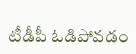టీడీపీ ఓడిపోవడం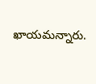ఖాయమన్నారు.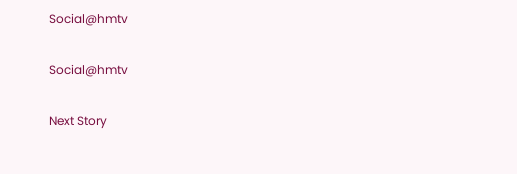Social@hmtv

Social@hmtv

Next Story